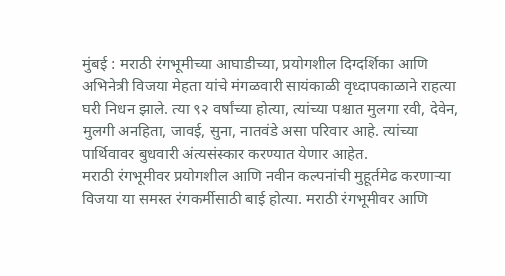मुंबई : मराठी रंगभूमीच्या आघाडीच्या, प्रयोगशील दिग्दर्शिका आणि अभिनेत्री विजया मेहता यांचे मंगळवारी सायंकाळी वृध्दापकाळाने राहत्या घरी निधन झाले. त्या ९२ वर्षांच्या होत्या, त्यांच्या पश्चात मुलगा रवी, देवेन, मुलगी अनहिता, जावई, सुना, नातवंडे असा परिवार आहे. त्यांच्या पार्थिवावर बुधवारी अंत्यसंस्कार करण्यात येणार आहेत.
मराठी रंगभूमीवर प्रयोगशील आणि नवीन कल्पनांची मुहूर्तमेढ करणाऱ्या विजया या समस्त रंगकर्मीसाठी बाई होत्या. मराठी रंगभूमीवर आणि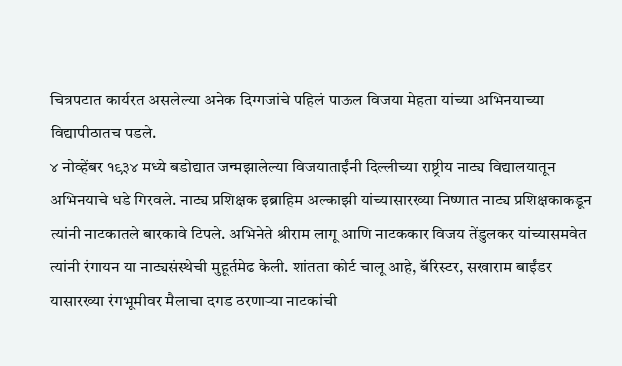चित्रपटात कार्यरत असलेल्या अनेक दिग्गजांचे पहिलं पाऊल विजया मेहता यांच्या अभिनयाच्या विद्यापीठातच पडले.
४ नोव्हेंबर १९३४ मध्ये बडोद्यात जन्मझालेल्या विजयाताईंनी दिल्लीच्या राष्ट्रीय नाट्य विद्यालयातून अभिनयाचे धडे गिरवले. नाट्य प्रशिक्षक इब्राहिम अल्काझी यांच्यासारख्या निष्णात नाट्य प्रशिक्षकाकडून त्यांनी नाटकातले बारकावे टिपले. अभिनेते श्रीराम लागू आणि नाटककार विजय तेंडुलकर यांच्यासमवेत त्यांनी रंगायन या नाट्यसंस्थेची मुहूर्तमेढ केली. शांतता कोर्ट चालू आहे, बॅरिस्टर, सखाराम बाईंडर यासारख्या रंगभूमीवर मैलाचा दगड ठरणाऱ्या नाटकांची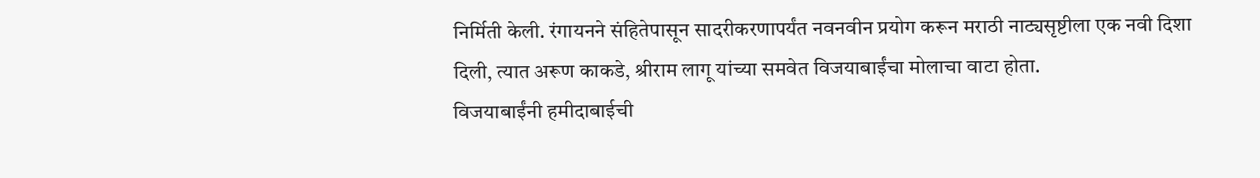निर्मिती केली. रंगायनने संहितेपासून सादरीकरणापर्यंत नवनवीन प्रयोग करून मराठी नाट्यसृष्टीला एक नवी दिशा दिली, त्यात अरूण काकडे, श्रीराम लागू यांच्या समवेत विजयाबाईंचा मोलाचा वाटा होता.
विजयाबाईंनी हमीदाबाईची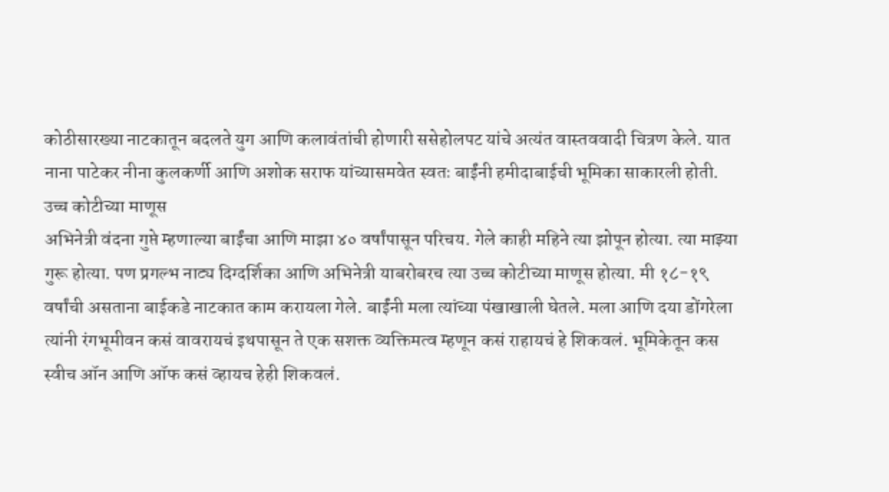कोठीसारख्या नाटकातून बदलते युग आणि कलावंतांची होणारी ससेहोलपट यांचे अत्यंत वास्तववादी चित्रण केले. यात नाना पाटेकर नीना कुलकर्णी आणि अशोक सराफ यांच्यासमवेत स्वतः बाईंनी हमीदाबाईची भूमिका साकारली होती.
उच्च कोटीच्या माणूस
अभिनेत्री वंदना गुप्ते म्हणाल्या बाईंचा आणि माझा ४० वर्षांपासून परिचय. गेले काही महिने त्या झोपून होत्या. त्या माझ्या गुरू होत्या. पण प्रगल्भ नाट्य दिग्दर्शिका आणि अभिनेत्री याबरोबरच त्या उच्च कोटीच्या माणूस होत्या. मी १८-१९ वर्षांची असताना बाईकडे नाटकात काम करायला गेले. बाईंनी मला त्यांच्या पंखाखाली घेतले. मला आणि दया डोंगरेला त्यांनी रंगभूमीवन कसं वावरायचं इथपासून ते एक सशक्त व्यक्तिमत्व म्हणून कसं राहायचं हे शिकवलं. भूमिकेतून कस स्वीच ऑन आणि ऑफ कसं व्हायच हेही शिकवलं.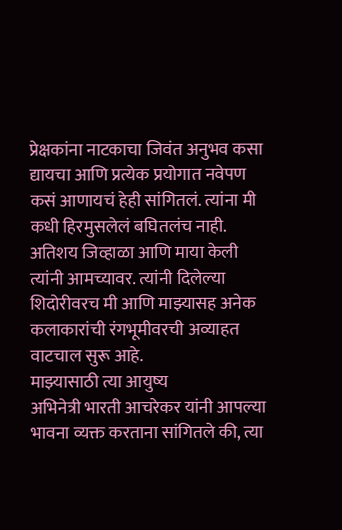प्रेक्षकांना नाटकाचा जिवंत अनुभव कसा द्यायचा आणि प्रत्येक प्रयोगात नवेपण कसं आणायचं हेही सांगितलं. त्यांना मी कधी हिरमुसलेलं बघितलंच नाही. अतिशय जिव्हाळा आणि माया केली त्यांनी आमच्यावर. त्यांनी दिलेल्या शिदोरीवरच मी आणि माझ्यासह अनेक कलाकारांची रंगभूमीवरची अव्याहत वाटचाल सुरू आहे.
माझ्यासाठी त्या आयुष्य
अभिनेत्री भारती आचरेकर यांनी आपल्या भावना व्यक्त करताना सांगितले की, त्या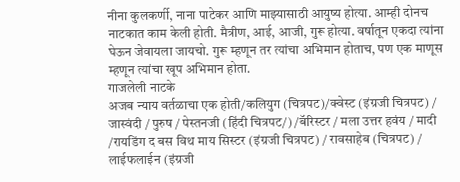नीना कुलकर्णी, नाना पाटेकर आणि माझ्यासाठी आयुष्य होत्या. आम्ही दोनच नाटकात काम केली होती. मैत्रीण, आई, आजी, गुरू होत्या. वर्षातून एकदा त्यांना घेऊन जेवायला जायचो. गुरू म्हणून तर त्यांचा अभिमान होताच, पण एक माणूस म्हणून त्यांचा खूप अभिमान होता.
गाजलेली नाटके
अजब न्याय वर्तळाचा एक होती/कलियुग (चित्रपट)/क्वेस्ट (इंग्रजी चित्रपट) / जास्वंदी / पुरुष / पेस्तनजी (हिंदी चित्रपट/) /बॅरिस्टर / मला उत्तर हवंय / मादी /रायडिंग द बस विथ माय सिस्टर (इंग्रजी चित्रपट) / रावसाहेब (चित्रपट) / लाईफलाईन (इंग्रजी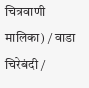चित्रवाणी मालिका) / वाडा चिरेबंदी /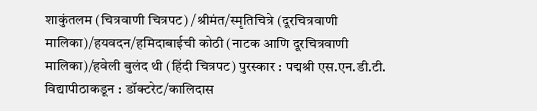शाकुंतलम (चित्रवाणी चित्रपट) /श्रीमंत/स्मृतिचित्रे (दूरचित्रवाणी मालिका)/हयवदन/हमिदाबाईची कोठी (नाटक आणि दूरचित्रवाणी मालिका)/हवेली बुलंद थी (हिंदी चित्रपट) पुरस्कार : पद्मश्री एस.एन.डी.टी. विद्यापीठाकडून : डॉक्टरेट/कालिदास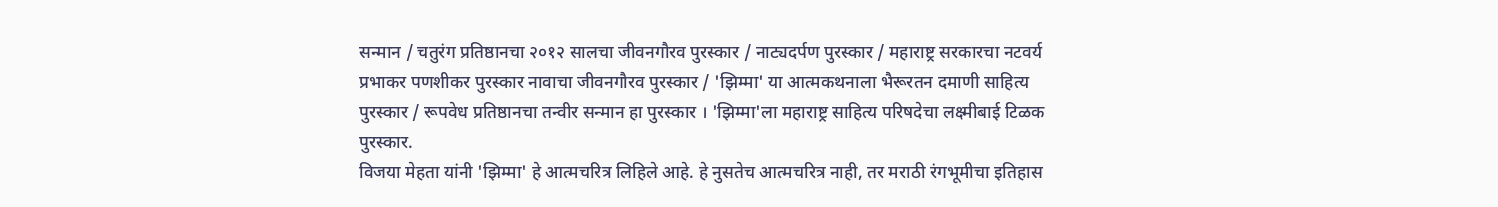सन्मान / चतुरंग प्रतिष्ठानचा २०१२ सालचा जीवनगौरव पुरस्कार / नाट्यदर्पण पुरस्कार / महाराष्ट्र सरकारचा नटवर्य प्रभाकर पणशीकर पुरस्कार नावाचा जीवनगौरव पुरस्कार / 'झिम्मा' या आत्मकथनाला भैरूरतन दमाणी साहित्य पुरस्कार / रूपवेध प्रतिष्ठानचा तन्वीर सन्मान हा पुरस्कार । 'झिम्मा'ला महाराष्ट्र साहित्य परिषदेचा लक्ष्मीबाई टिळक पुरस्कार.
विजया मेहता यांनी 'झिम्मा' हे आत्मचरित्र लिहिले आहे. हे नुसतेच आत्मचरित्र नाही, तर मराठी रंगभूमीचा इतिहास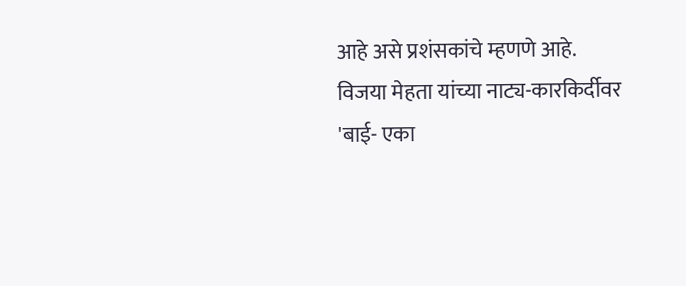आहे असे प्रशंसकांचे म्हणणे आहे. विजया मेहता यांच्या नाट्य-कारकिर्दीवर 'बाई- एका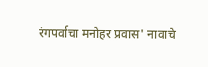रंगपर्वाचा मनोहर प्रवास' नावाचे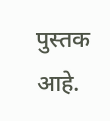पुस्तक आहे.